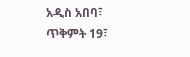አዲስ አበባ፣ ጥቅምት 19፣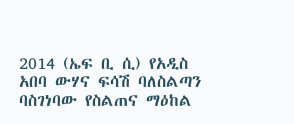2014 (ኤፍ ቢ ሲ) የአዲስ አበባ ውሃና ፍሳሽ ባለስልጣን ባስገነባው የስልጠና ማዕከል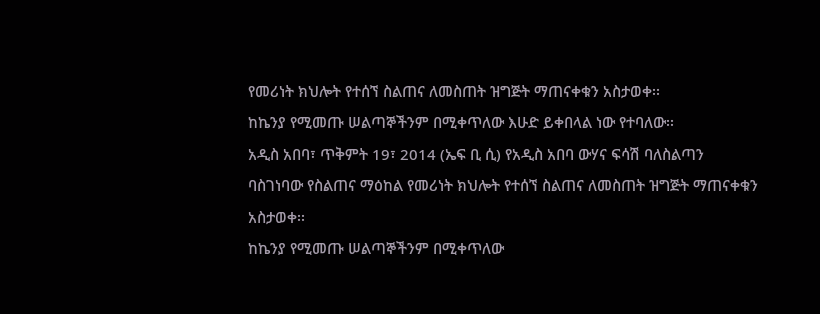የመሪነት ክህሎት የተሰኘ ስልጠና ለመስጠት ዝግጅት ማጠናቀቁን አስታወቀ፡፡
ከኬንያ የሚመጡ ሠልጣኞችንም በሚቀጥለው እሁድ ይቀበላል ነው የተባለው፡፡
አዲስ አበባ፣ ጥቅምት 19፣ 2014 (ኤፍ ቢ ሲ) የአዲስ አበባ ውሃና ፍሳሽ ባለስልጣን ባስገነባው የስልጠና ማዕከል የመሪነት ክህሎት የተሰኘ ስልጠና ለመስጠት ዝግጅት ማጠናቀቁን አስታወቀ፡፡
ከኬንያ የሚመጡ ሠልጣኞችንም በሚቀጥለው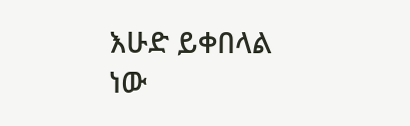እሁድ ይቀበላል ነው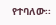የተባለው፡፡